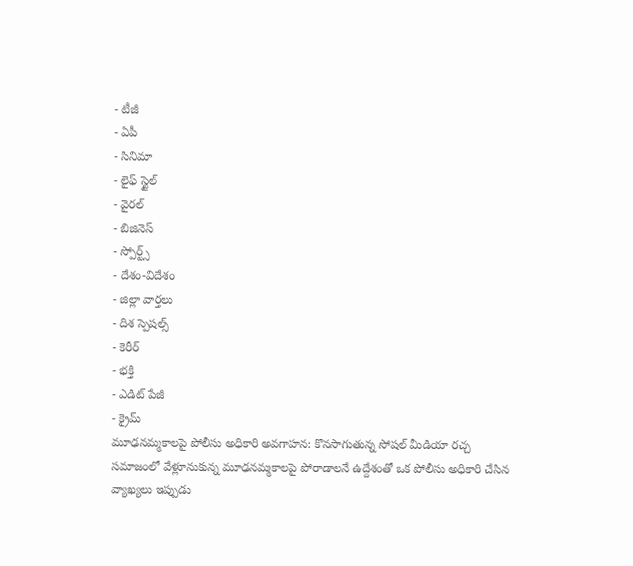- టీజీ
- ఏపీ
- సినిమా
- లైఫ్ స్టైల్
- వైరల్
- బిజినెస్
- స్పోర్ట్స్
- దేశం-విదేశం
- జిల్లా వార్తలు
- దిశ స్పెషల్స్
- కెరీర్
- భక్తి
- ఎడిట్ పేజీ
- క్రైమ్
మూఢనమ్మకాలపై పోలీసు అధికారి అవగాహన: కొనసాగుతున్న సోషల్ మీడియా రచ్చ
సమాజంలో వేళ్లూనుకున్న మూఢనమ్మకాలపై పోరాడాలనే ఉద్దేశంతో ఒక పోలీసు అధికారి చేసిన వ్యాఖ్యలు ఇప్పుడు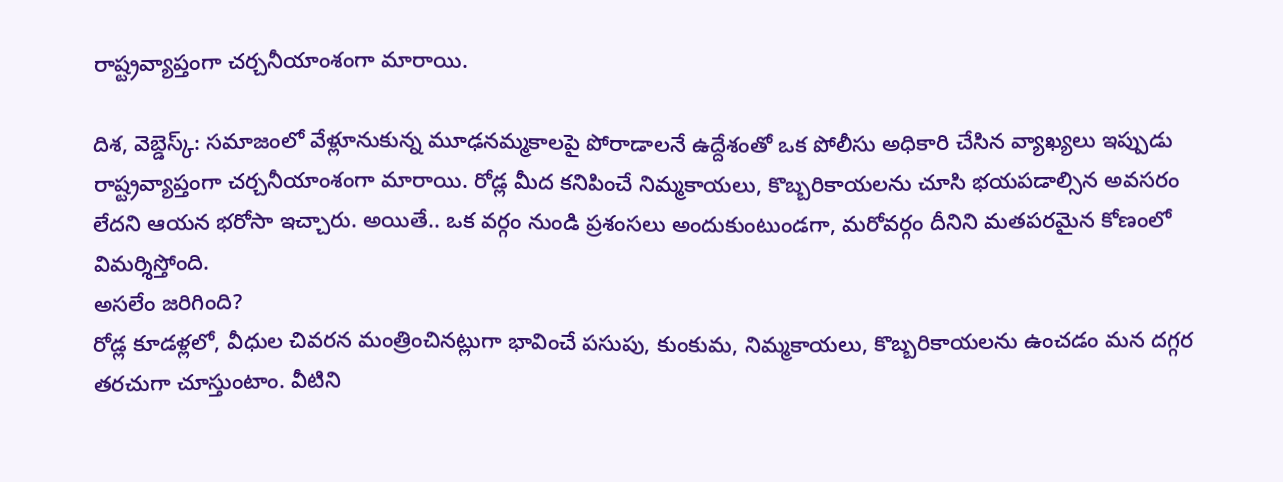రాష్ట్రవ్యాప్తంగా చర్చనీయాంశంగా మారాయి.

దిశ, వెబ్డెస్క్: సమాజంలో వేళ్లూనుకున్న మూఢనమ్మకాలపై పోరాడాలనే ఉద్దేశంతో ఒక పోలీసు అధికారి చేసిన వ్యాఖ్యలు ఇప్పుడు రాష్ట్రవ్యాప్తంగా చర్చనీయాంశంగా మారాయి. రోడ్ల మీద కనిపించే నిమ్మకాయలు, కొబ్బరికాయలను చూసి భయపడాల్సిన అవసరం లేదని ఆయన భరోసా ఇచ్చారు. అయితే.. ఒక వర్గం నుండి ప్రశంసలు అందుకుంటుండగా, మరోవర్గం దీనిని మతపరమైన కోణంలో విమర్శిస్తోంది.
అసలేం జరిగింది?
రోడ్ల కూడళ్లలో, వీధుల చివరన మంత్రించినట్లుగా భావించే పసుపు, కుంకుమ, నిమ్మకాయలు, కొబ్బరికాయలను ఉంచడం మన దగ్గర తరచుగా చూస్తుంటాం. వీటిని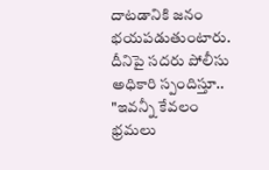దాటడానికి జనం భయపడుతుంటారు. దీనిపై సదరు పోలీసు అధికారి స్పందిస్తూ.. "ఇవన్నీ కేవలం భ్రమలు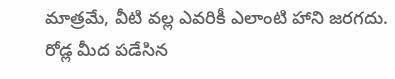మాత్రమే, వీటి వల్ల ఎవరికీ ఎలాంటి హాని జరగదు. రోడ్ల మీద పడేసిన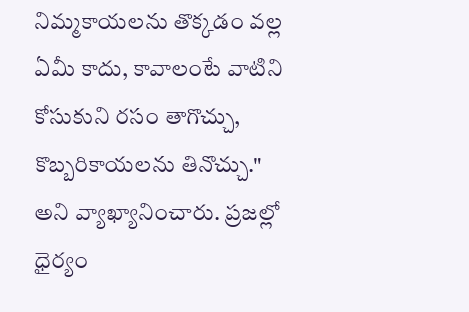నిమ్మకాయలను తొక్కడం వల్ల ఏమీ కాదు, కావాలంటే వాటిని కోసుకుని రసం తాగొచ్చు, కొబ్బరికాయలను తినొచ్చు." అని వ్యాఖ్యానించారు. ప్రజల్లో ధైర్యం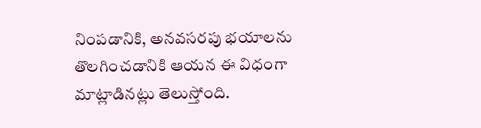నింపడానికి, అనవసరపు భయాలను తొలగించడానికి ఆయన ఈ విధంగా మాట్లాడినట్లు తెలుస్తోంది.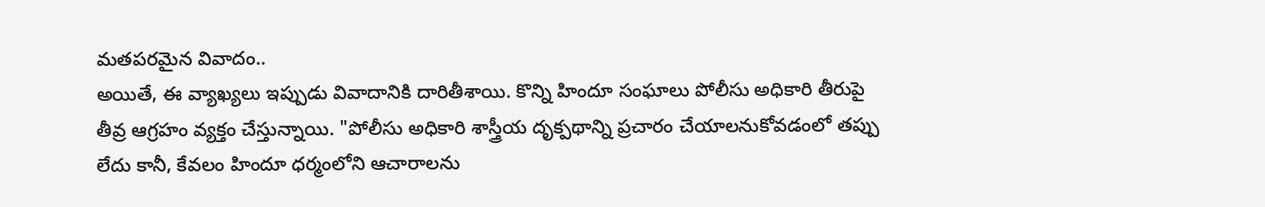మతపరమైన వివాదం..
అయితే, ఈ వ్యాఖ్యలు ఇప్పుడు వివాదానికి దారితీశాయి. కొన్ని హిందూ సంఘాలు పోలీసు అధికారి తీరుపై తీవ్ర ఆగ్రహం వ్యక్తం చేస్తున్నాయి. "పోలీసు అధికారి శాస్త్రీయ దృక్పథాన్ని ప్రచారం చేయాలనుకోవడంలో తప్పు లేదు కానీ, కేవలం హిందూ ధర్మంలోని ఆచారాలను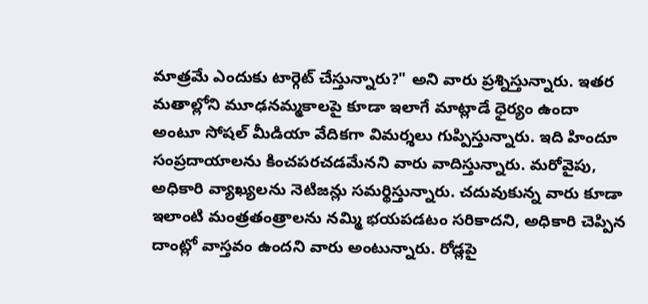మాత్రమే ఎందుకు టార్గెట్ చేస్తున్నారు?" అని వారు ప్రశ్నిస్తున్నారు. ఇతర మతాల్లోని మూఢనమ్మకాలపై కూడా ఇలాగే మాట్లాడే ధైర్యం ఉందా అంటూ సోషల్ మీడియా వేదికగా విమర్శలు గుప్పిస్తున్నారు. ఇది హిందూ సంప్రదాయాలను కించపరచడమేనని వారు వాదిస్తున్నారు. మరోవైపు, అధికారి వ్యాఖ్యలను నెటిజన్లు సమర్థిస్తున్నారు. చదువుకున్న వారు కూడా ఇలాంటి మంత్రతంత్రాలను నమ్మి భయపడటం సరికాదని, అధికారి చెప్పిన దాంట్లో వాస్తవం ఉందని వారు అంటున్నారు. రోడ్లపై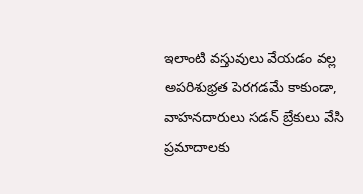ఇలాంటి వస్తువులు వేయడం వల్ల అపరిశుభ్రత పెరగడమే కాకుండా, వాహనదారులు సడన్ బ్రేకులు వేసి ప్రమాదాలకు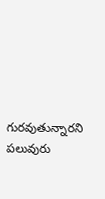గురవుతున్నారని పలువురు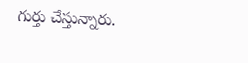గుర్తు చేస్తున్నారు.